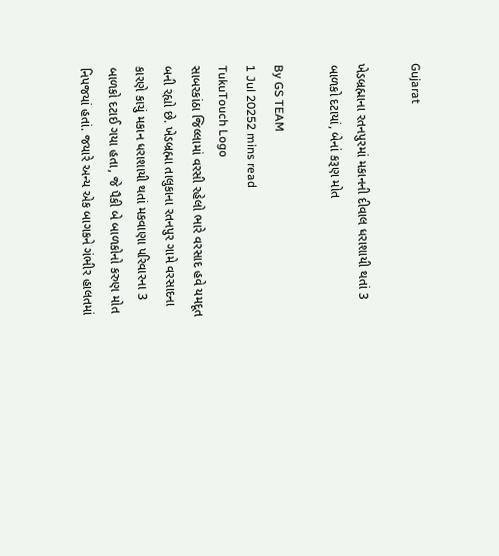Gujarat

ખેડબ્રહ્માના રતનપુરમાં મકાનની દીવાલ ધરાશાયી થતાં 3 બાળકો દટાયાં, બેનાં કરૂણ મોત

By GS TEAM
1 Jul 20252 mins read
TukuTouch Logo
સાબરકાંઠા જિલ્લામાં વરસી રહેલો ભારે વરસાદ હવે યમદૂત બની રહ્યો છે. ખેડબ્રહ્મા તાલુકાના રતનપુર ગામે વરસાદના કારણે કાચું મકાન ધરાશાયી થતાં મકવાણા પરિવારના 3 બાળકો દટાઈ ગયા હતા, જે પૈકી બે બાળકોનો કરુણ મોત નિપજયાં હતાં. જયારે અન્ય એક બાગકને ગંભીર હાલતમાં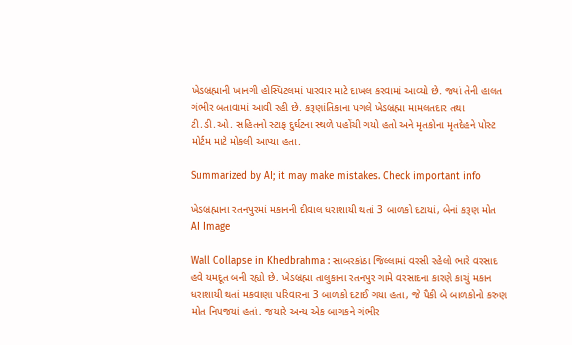ખેડબ્રહ્માની ખાનગી હોસ્પિટલમાં પારવાર માટે દાખલ કરવામાં આવ્યો છે. જ્યાં તેની હાલત ગંભીર બતાવામાં આવી રહી છે. કરૂણાંતિકાના પગલે ખેડબ્રહ્મા મામલતદાર તથા ટી.ડી.ઓ. સહિતનો સ્ટાફ દુર્ઘટના સ્થળે પહોંચી ગયો હતો અને મૃતકોના મૃતદેહને પોસ્ટ મોર્ટમ માટે મોકલી આપ્યા હતા.

Summarized by AI; it may make mistakes. Check important info

ખેડબ્રહ્માના રતનપુરમાં મકાનની દીવાલ ધરાશાયી થતાં 3 બાળકો દટાયાં, બેનાં કરૂણ મોત
AI Image

Wall Collapse in Khedbrahma : સાબરકાંઠા જિલ્લામાં વરસી રહેલો ભારે વરસાદ હવે યમદૂત બની રહ્યો છે. ખેડબ્રહ્મા તાલુકાના રતનપુર ગામે વરસાદના કારણે કાચું મકાન ધરાશાયી થતાં મકવાણા પરિવારના 3 બાળકો દટાઈ ગયા હતા, જે પૈકી બે બાળકોનો કરુણ મોત નિપજયાં હતાં. જયારે અન્ય એક બાગકને ગંભીર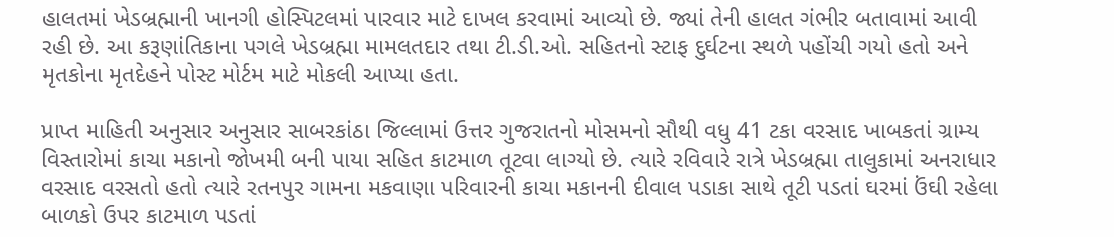હાલતમાં ખેડબ્રહ્માની ખાનગી હોસ્પિટલમાં પારવાર માટે દાખલ કરવામાં આવ્યો છે. જ્યાં તેની હાલત ગંભીર બતાવામાં આવી રહી છે. આ કરૂણાંતિકાના પગલે ખેડબ્રહ્મા મામલતદાર તથા ટી.ડી.ઓ. સહિતનો સ્ટાફ દુર્ઘટના સ્થળે પહોંચી ગયો હતો અને મૃતકોના મૃતદેહને પોસ્ટ મોર્ટમ માટે મોકલી આપ્યા હતા.

પ્રાપ્ત માહિતી અનુસાર અનુસાર સાબરકાંઠા જિલ્લામાં ઉત્તર ગુજરાતનો મોસમનો સૌથી વધુ 41 ટકા વરસાદ ખાબકતાં ગ્રામ્ય વિસ્તારોમાં કાચા મકાનો જોખમી બની પાયા સહિત કાટમાળ તૂટવા લાગ્યો છે. ત્યારે રવિવારે રાત્રે ખેડબ્રહ્મા તાલુકામાં અનરાધાર વરસાદ વરસતો હતો ત્યારે રતનપુર ગામના મકવાણા પરિવારની કાચા મકાનની દીવાલ પડાકા સાથે તૂટી પડતાં ઘરમાં ઉંઘી રહેલા બાળકો ઉપર કાટમાળ પડતાં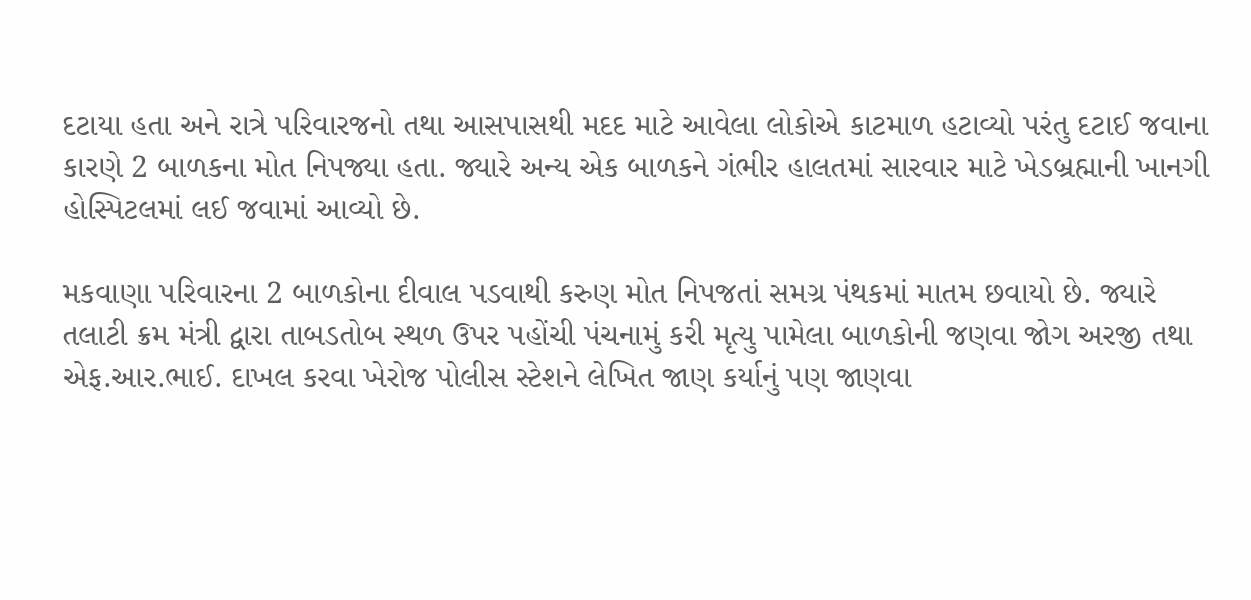દટાયા હતા અને રાત્રે પરિવારજનો તથા આસપાસથી મદદ માટે આવેલા લોકોએ કાટમાળ હટાવ્યો પરંતુ દટાઈ જવાના કારણે 2 બાળકના મોત નિપજ્યા હતા. જ્યારે અન્ય એક બાળકને ગંભીર હાલતમાં સારવાર માટે ખેડબ્રહ્માની ખાનગી હોસ્પિટલમાં લઈ જવામાં આવ્યો છે.

મકવાણા પરિવારના 2 બાળકોના દીવાલ પડવાથી કરુણ મોત નિપજતાં સમગ્ર પંથકમાં માતમ છવાયો છે. જ્યારે તલાટી ક્રમ મંત્રી દ્વારા તાબડતોબ સ્થળ ઉપર પહોંચી પંચનામું કરી મૃત્યુ પામેલા બાળકોની જણવા જોગ અરજી તથા એફ.આર.ભાઈ. દાખલ કરવા ખેરોજ પોલીસ સ્ટેશને લેખિત જાણ કર્યાનું પણ જાણવા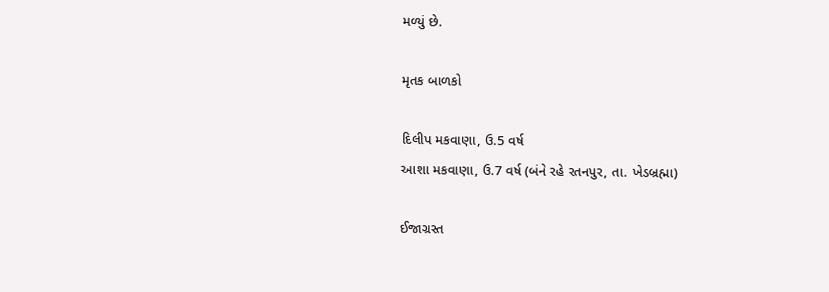મળ્યું છે.

મૃતક બાળકો

દિલીપ મકવાણા, ઉ.5 વર્ષ
આશા મકવાણા, ઉ.7 વર્ષ (બંને રહે રતનપુર, તા. ખેડબ્રહ્મા)

ઈજાગ્રસ્ત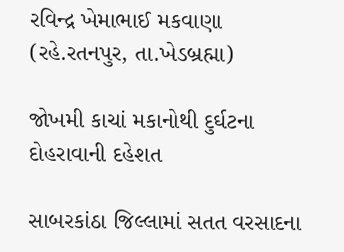રવિન્દ્ર ખેમાભાઈ મકવાણા (રહે.રતનપુર, તા.ખેડબ્રહ્મા)

જોખમી કાચાં મકાનોથી દુર્ઘટના દોહરાવાની દહેશત

સાબરકાંઠા જિલ્લામાં સતત વરસાદના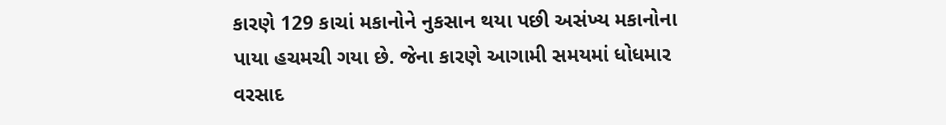કારણે 129 કાચાં મકાનોને નુકસાન થયા પછી અસંખ્ય મકાનોના પાયા હચમચી ગયા છે. જેના કારણે આગામી સમયમાં ધોધમાર વરસાદ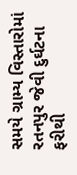સમયે ગ્રામ્ય વિસ્તારોમાં રતનપુર જેવી દુર્ઘટના ફરીથી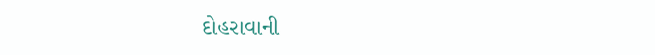દોહરાવાની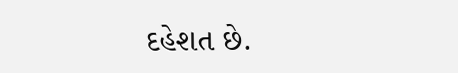દહેશત છે.